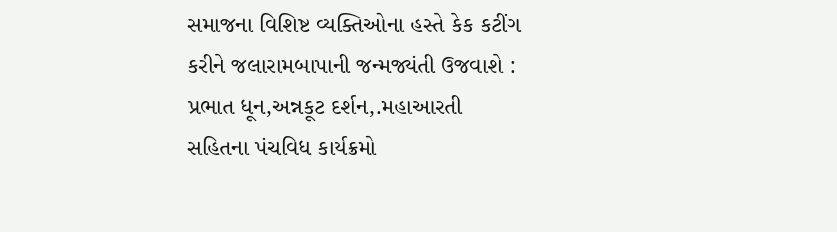સમાજના વિશિષ્ટ વ્યક્તિઓના હસ્તે કેક કટીંગ કરીને જલારામબાપાની જન્મજ્યંતી ઉજવાશે : પ્રભાત ધૂન,અન્નકૂટ દર્શન,.મહાઆરતી સહિતના પંચવિધ કાર્યક્રમો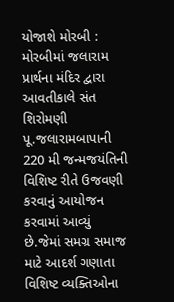યોજાશે મોરબી : મોરબીમાં જલારામ પ્રાર્થના મંદિર દ્વારા આવતીકાલે સંત શિરોમણી પૂ.જલારામબાપાની 220 મી જન્મજયંતિની વિશિષ્ટ રીતે ઉજવણી કરવાનું આયોજન કરવામાં આવ્યું છે.જેમાં સમગ્ર સમાજ માટે આદર્શ ગણાતા વિશિષ્ટ વ્યક્તિઓના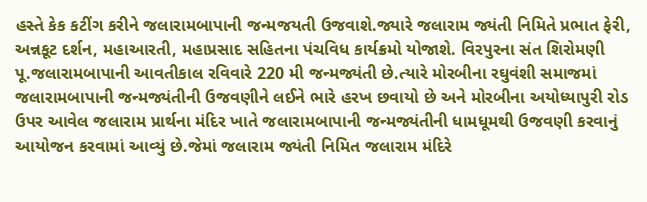હસ્તે કેક કટીંગ કરીને જલારામબાપાની જન્મજયતી ઉજવાશે.જ્યારે જલારામ જ્યંતી નિમિતે પ્રભાત ફેરી, અન્નકૂટ દર્શન, મહાઆરતી, મહાપ્રસાદ સહિતના પંચવિધ કાર્યક્રમો યોજાશે. વિરપુરના સંત શિરોમણી પૂ.જલારામબાપાની આવતીકાલ રવિવારે 220 મી જન્મજ્યંતી છે.ત્યારે મોરબીના રઘુવંશી સમાજમાં જલારામબાપાની જન્મજ્યંતીની ઉજવણીને લઈને ભારે હરખ છવાયો છે અને મોરબીના અયોધ્યાપુરી રોડ ઉપર આવેલ જલારામ પ્રાર્થના મંદિર ખાતે જલારામબાપાની જન્મજ્યંતીની ધામધૂમથી ઉજવણી કરવાનું આયોજન કરવામાં આવ્યું છે.જેમાં જલારામ જ્યંતી નિમિત જલારામ મંદિરે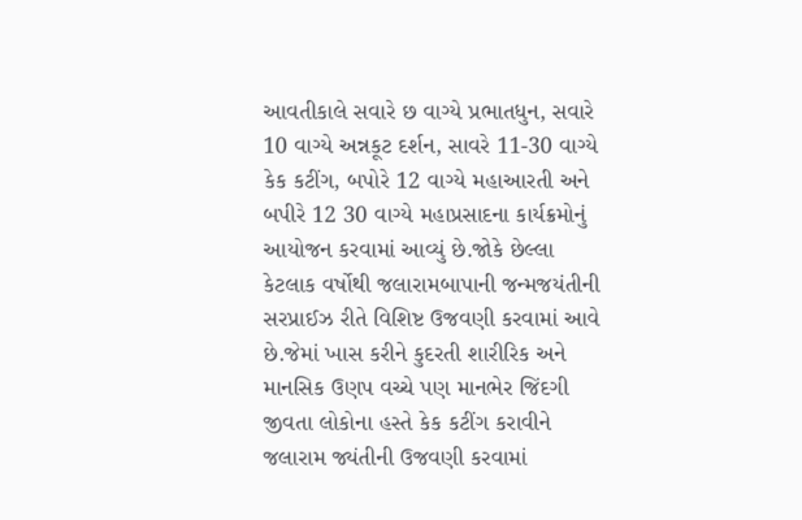આવતીકાલે સવારે છ વાગ્યે પ્રભાતધુન, સવારે 10 વાગ્યે અન્નકૂટ દર્શન, સાવરે 11-30 વાગ્યે કેક કટીંગ, બપોરે 12 વાગ્યે મહાઆરતી અને બપીરે 12 30 વાગ્યે મહાપ્રસાદના કાર્યક્રમોનું આયોજન કરવામાં આવ્યું છે.જોકે છેલ્લા કેટલાક વર્ષોથી જલારામબાપાની જન્મજયંતીની સરપ્રાઈઝ રીતે વિશિષ્ટ ઉજવણી કરવામાં આવે છે.જેમાં ખાસ કરીને કુદરતી શારીરિક અને માનસિક ઉણપ વચ્ચે પણ માનભેર જિંદગી જીવતા લોકોના હસ્તે કેક કટીંગ કરાવીને જલારામ જ્યંતીની ઉજવણી કરવામાં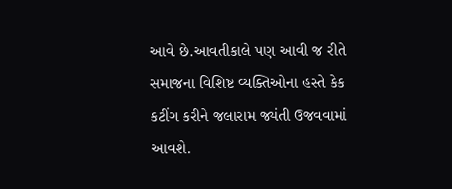આવે છે.આવતીકાલે પણ આવી જ રીતે સમાજના વિશિષ્ટ વ્યક્તિઓના હસ્તે કેક કટીંગ કરીને જલારામ જ્યંતી ઉજવવામાં આવશે.